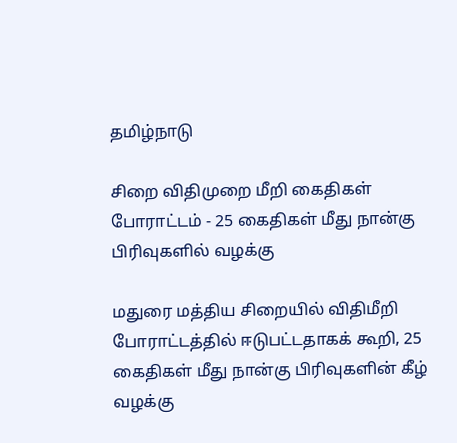தமிழ்நாடு

சிறை விதிமுறை மீறி கைதிகள் போராட்டம் - 25 கைதிகள் மீது நான்கு பிரிவுகளில் வழக்கு

மதுரை மத்திய சிறையில் விதிமீறி போராட்டத்தில் ஈடுபட்டதாகக் கூறி, 25 கைதிகள் மீது நான்கு பிரிவுகளின் கீழ் வழக்கு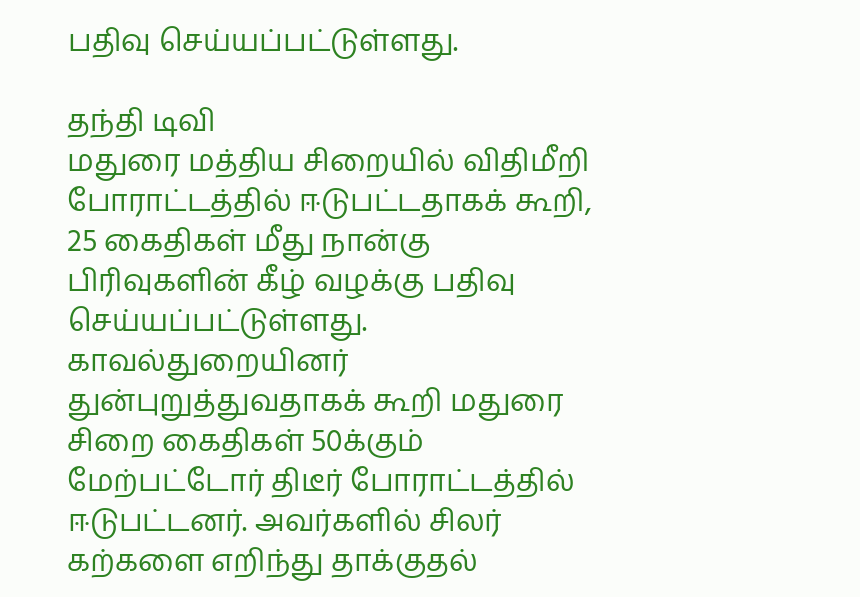பதிவு செய்யப்பட்டுள்ளது.

தந்தி டிவி
மதுரை மத்திய சிறையில் விதிமீறி போராட்டத்தில் ஈடுபட்டதாகக் கூறி, 25 கைதிகள் மீது நான்கு பிரிவுகளின் கீழ் வழக்கு பதிவு செய்யப்பட்டுள்ளது. காவல்துறையினர் துன்புறுத்துவதாகக் கூறி மதுரை சிறை கைதிகள் 50க்கும் மேற்பட்டோர் திடீர் போராட்டத்தில் ஈடுபட்டனர். அவர்களில் சிலர் கற்களை எறிந்து தாக்குதல்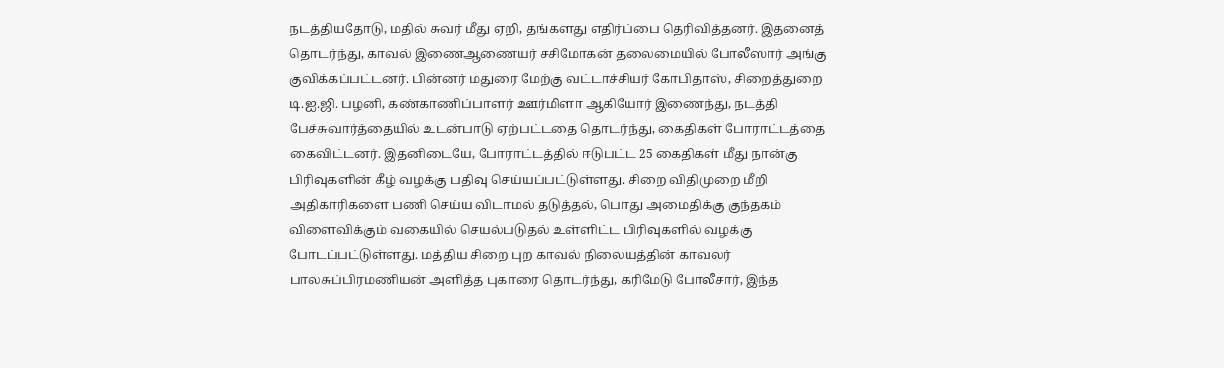நடத்தியதோடு, மதில் சுவர் மீது ஏறி, தங்களது எதிர்ப்பை தெரிவித்தனர். இதனைத் தொடர்ந்து, காவல் இணைஆணையர் சசிமோகன் தலைமையில் போலீஸார் அங்கு குவிக்கப்பட்டனர். பின்னர் மதுரை மேற்கு வட்டாச்சியர் கோபிதாஸ், சிறைத்துறை டி.ஐ.ஜி. பழனி, கண்காணிப்பாளர் ஊர்மிளா ஆகியோர் இணைந்து, நடத்தி பேச்சுவார்த்தையில் உடன்பாடு ஏற்பட்டதை தொடர்ந்து, கைதிகள் போராட்டத்தை கைவிட்டனர். இதனிடையே, போராட்டத்தில் ஈடுபட்ட 25 கைதிகள் மீது நான்கு பிரிவுகளின் கீழ் வழக்கு பதிவு செய்யப்பட்டுள்ளது. சிறை விதிமுறை மீறி அதிகாரிகளை பணி செய்ய விடாமல் தடுத்தல், பொது அமைதிக்கு குந்தகம் விளைவிக்கும் வகையில் செயல்படுதல் உள்ளிட்ட பிரிவுகளில் வழக்கு போடப்பட்டுள்ளது. மத்திய சிறை புற காவல் நிலையத்தின் காவலர் பாலசுப்பிரமணியன் அளித்த புகாரை தொடர்ந்து, கரிமேடு போலீசார், இந்த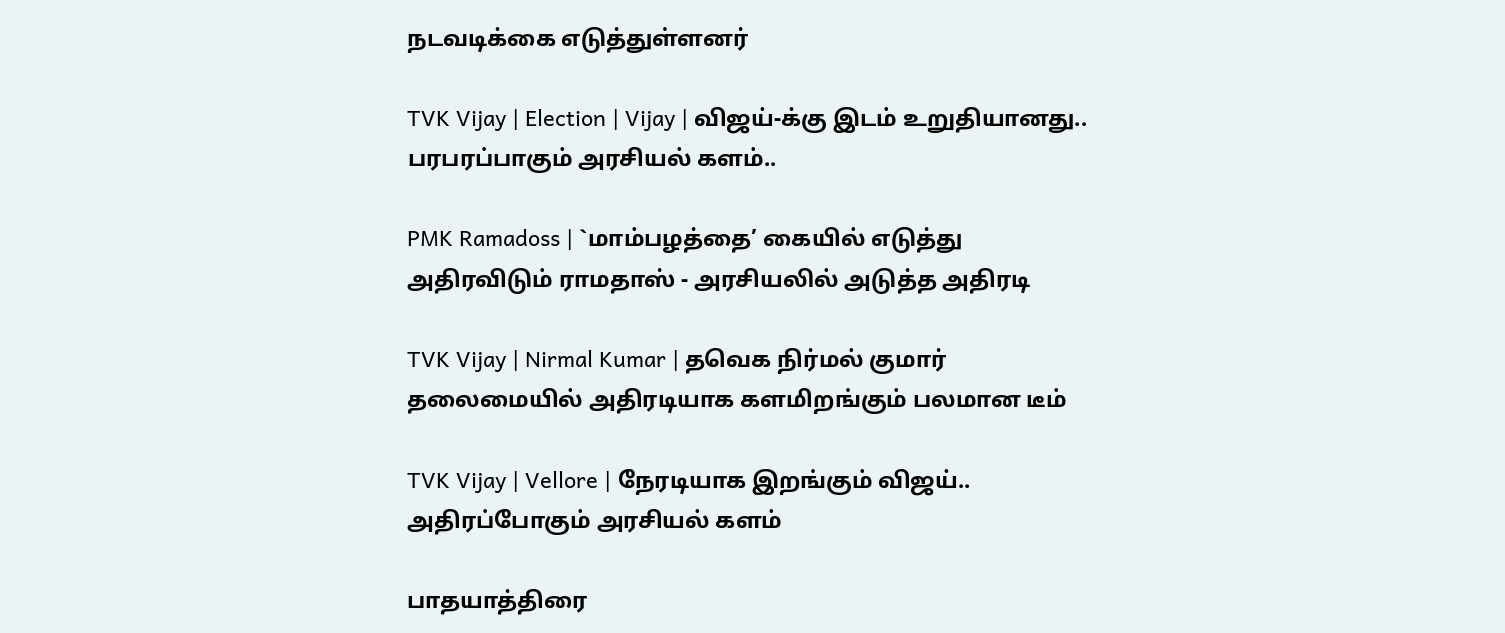நடவடிக்கை எடுத்துள்ளனர்

TVK Vijay | Election | Vijay | விஜய்-க்கு இடம் உறுதியானது.. பரபரப்பாகும் அரசியல் களம்..

PMK Ramadoss | `மாம்பழத்தை’ கையில் எடுத்து அதிரவிடும் ராமதாஸ் - அரசியலில் அடுத்த அதிரடி

TVK Vijay | Nirmal Kumar | தவெக நிர்மல் குமார் தலைமையில் அதிரடியாக களமிறங்கும் பலமான டீம்

TVK Vijay | Vellore | நேரடியாக இறங்கும் விஜய்.. அதிரப்போகும் அரசியல் களம்

பாதயாத்திரை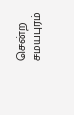சென்ற சமயபுரம்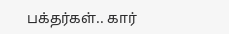பக்தர்கள்.. கார்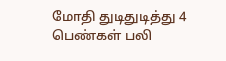மோதி துடிதுடித்து 4 பெண்கள் பலி